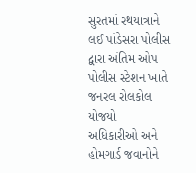સુરતમાં રથયાત્રાને લઈ પાંડેસરા પોલીસ દ્વારા અંતિમ ઓપ
પોલીસ સ્ટેશન ખાતે જનરલ રોલકોલ યોજયો
અધિકારીઓ અને હોમગાર્ડ જવાનોને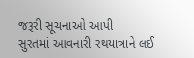જરૂરી સૂચનાઓ આપી
સુરતમાં આવનારી રથયાત્રાને લઈ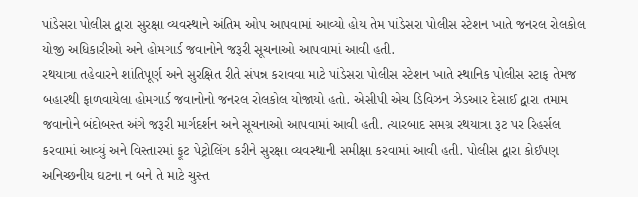પાંડેસરા પોલીસ દ્વારા સુરક્ષા વ્યવસ્થાને અંતિમ ઓપ આપવામાં આવ્યો હોય તેમ પાંડેસરા પોલીસ સ્ટેશન ખાતે જનરલ રોલકોલ યોજી અધિકારીઓ અને હોમગાર્ડ જવાનોને જરૂરી સૂચનાઓ આપવામાં આવી હતી.
રથયાત્રા તહેવારને શાંતિપૂર્ણ અને સુરક્ષિત રીતે સંપન્ન કરાવવા માટે પાંડેસરા પોલીસ સ્ટેશન ખાતે સ્થાનિક પોલીસ સ્ટાફ તેમજ બહારથી ફાળવાયેલા હોમગાર્ડ જવાનોનો જનરલ રોલકોલ યોજાયો હતો. એસીપી એચ ડિવિઝન ઝેડઆર દેસાઈ દ્વારા તમામ જવાનોને બંદોબસ્ત અંગે જરૂરી માર્ગદર્શન અને સૂચનાઓ આપવામાં આવી હતી. ત્યારબાદ સમગ્ર રથયાત્રા રૂટ પર રિહર્સલ કરવામાં આવ્યું અને વિસ્તારમાં ફૂટ પેટ્રોલિંગ કરીને સુરક્ષા વ્યવસ્થાની સમીક્ષા કરવામાં આવી હતી. પોલીસ દ્વારા કોઈપણ અનિચ્છનીય ઘટના ન બને તે માટે ચુસ્ત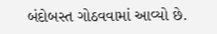બંદોબસ્ત ગોઠવવામાં આવ્યો છે.